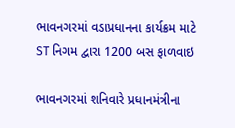ભાવનગરમાં વડાપ્રધાનના કાર્યક્રમ માટે ST નિગમ દ્વારા 1200 બસ ફાળવાઇ

ભાવનગરમાં શનિવારે પ્રધાનમંત્રીના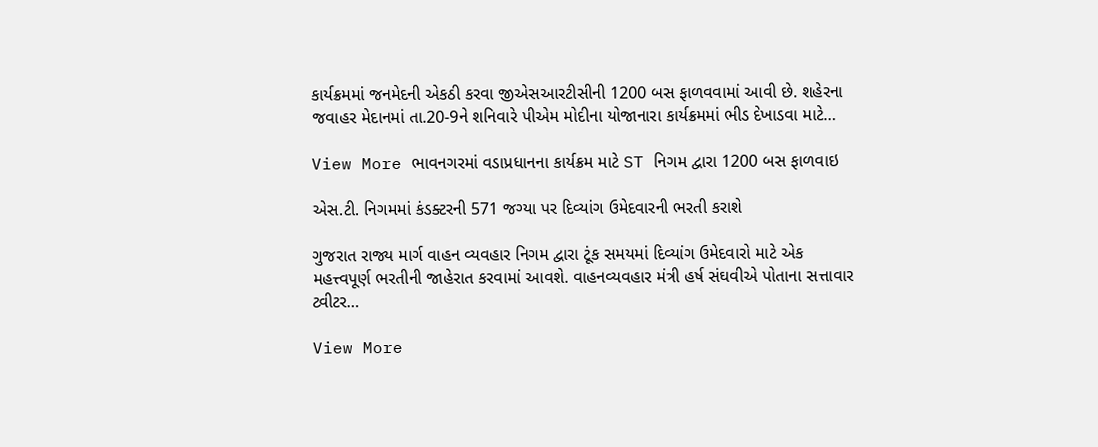કાર્યક્રમમાં જનમેદની એકઠી કરવા જીએસઆરટીસીની 1200 બસ ફાળવવામાં આવી છે. શહેરના જવાહર મેદાનમાં તા.20-9ને શનિવારે પીએમ મોદીના યોજાનારા કાર્યક્રમમાં ભીડ દેખાડવા માટે…

View More ભાવનગરમાં વડાપ્રધાનના કાર્યક્રમ માટે ST નિગમ દ્વારા 1200 બસ ફાળવાઇ

એસ.ટી. નિગમમાં કંડક્ટરની 571 જગ્યા પર દિવ્યાંગ ઉમેદવારની ભરતી કરાશે

ગુજરાત રાજ્ય માર્ગ વાહન વ્યવહાર નિગમ દ્વારા ટૂંક સમયમાં દિવ્યાંગ ઉમેદવારો માટે એક મહત્ત્વપૂર્ણ ભરતીની જાહેરાત કરવામાં આવશે. વાહનવ્યવહાર મંત્રી હર્ષ સંઘવીએ પોતાના સત્તાવાર ટ્વીટર…

View More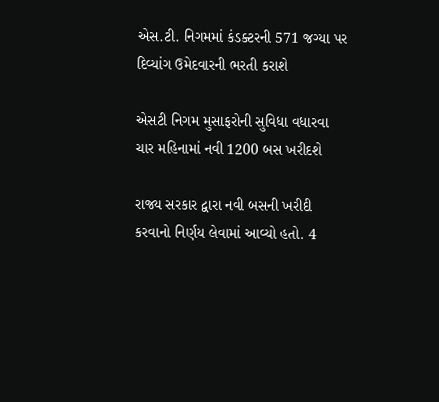એસ.ટી. નિગમમાં કંડક્ટરની 571 જગ્યા પર દિવ્યાંગ ઉમેદવારની ભરતી કરાશે

એસટી નિગમ મુસાફરોની સુવિધા વધારવા ચાર મહિનામાં નવી 1200 બસ ખરીદશે

રાજ્ય સરકાર દ્વારા નવી બસની ખરીદી કરવાનો નિર્ણય લેવામાં આવ્યો હતો. 4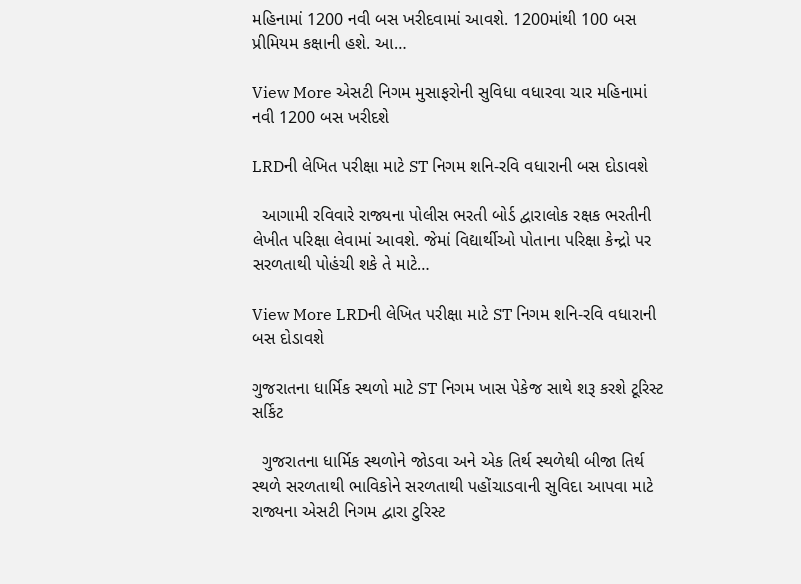મહિનામાં 1200 નવી બસ ખરીદવામાં આવશે. 1200માંથી 100 બસ પ્રીમિયમ કક્ષાની હશે. આ…

View More એસટી નિગમ મુસાફરોની સુવિધા વધારવા ચાર મહિનામાં નવી 1200 બસ ખરીદશે

LRDની લેખિત પરીક્ષા માટે ST નિગમ શનિ-રવિ વધારાની બસ દોડાવશે

  આગામી રવિવારે રાજ્યના પોલીસ ભરતી બોર્ડ દ્વારાલોક રક્ષક ભરતીની લેખીત પરિક્ષા લેવામાં આવશે. જેમાં વિદ્યાર્થીઓ પોતાના પરિક્ષા કેન્દ્રો પર સરળતાથી પોહંચી શકે તે માટે…

View More LRDની લેખિત પરીક્ષા માટે ST નિગમ શનિ-રવિ વધારાની બસ દોડાવશે

ગુજરાતના ધાર્મિક સ્થળો માટે ST નિગમ ખાસ પેકેજ સાથે શરૂ કરશે ટૂરિસ્ટ સર્કિટ

  ગુજરાતના ધાર્મિક સ્થળોને જોડવા અને એક તિર્થ સ્થળેથી બીજા તિર્થ સ્થળે સરળતાથી ભાવિકોને સરળતાથી પહોંચાડવાની સુવિદા આપવા માટે રાજ્યના એસટી નિગમ દ્વારા ટુરિસ્ટ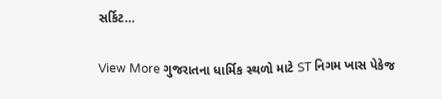સર્કિટ…

View More ગુજરાતના ધાર્મિક સ્થળો માટે ST નિગમ ખાસ પેકેજ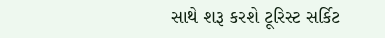સાથે શરૂ કરશે ટૂરિસ્ટ સર્કિટ